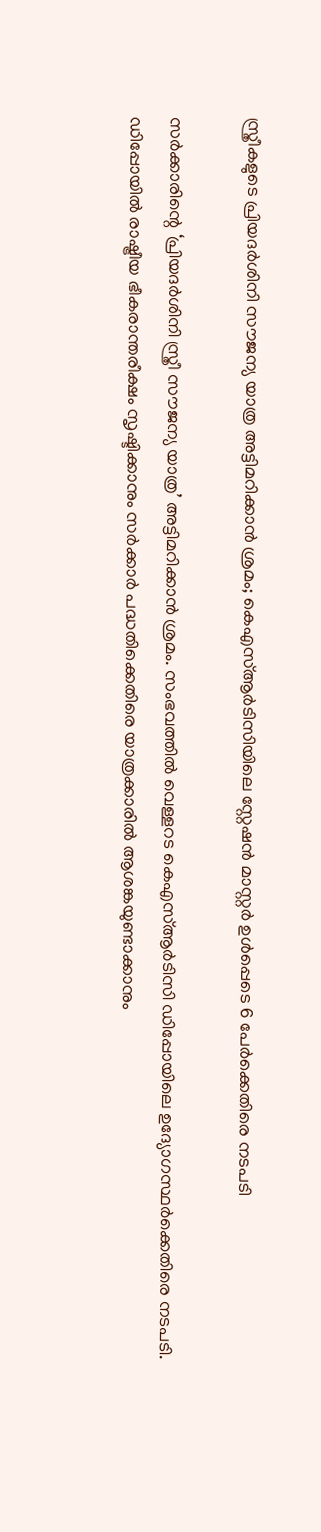സ്ത്രീകളുടെ പ്രിയദർശിനി സൗജന്യ യാത്ര അട്ടിമറിക്കാൻ ശ്രമം; കെഎസ്ആർടിസിയിലെ സ്റ്റേഷൻ മാസ്റ്റർ ഉൾപ്പെടെ 6 പേർക്കെതിരെ നടപടി

സർക്കാരിന്റെ ‘പ്രിയദർശിനി സ്ത്രീ സൗജന്യ യാത്ര’ അട്ടിമറിക്കാൻ ശ്രമം. സംഭവത്തിൽ വെള്ളറട കെഎസ്ആർടിസി ഡിപ്പോയിലെ ഉദ്യോഗസ്ഥർക്കെതിരെ നടപടി. ഡിപ്പോയിൽ രാഷ്ട്രീയ ഭീകരാന്തരീക്ഷം സൃഷ്ടിക്കാനും സർക്കാർ പദ്ധതിക്കെതിരെ യാത്രക്കാരിൽ ആശങ്കയുണ്ടാക്കാനും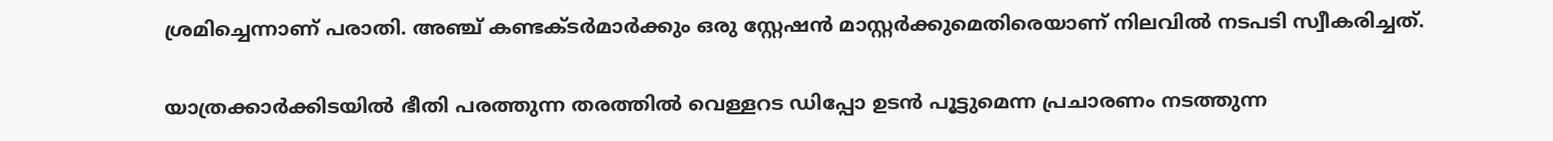ശ്രമിച്ചെന്നാണ് പരാതി. അഞ്ച് കണ്ടക്ടർമാർക്കും ഒരു സ്റ്റേഷൻ മാസ്റ്റർക്കുമെതിരെയാണ് നിലവിൽ നടപടി സ്വീകരിച്ചത്.

യാത്രക്കാർക്കിടയിൽ ഭീതി പരത്തുന്ന തരത്തിൽ വെള്ളറട ഡിപ്പോ ഉടൻ പൂട്ടുമെന്ന പ്രചാരണം നടത്തുന്ന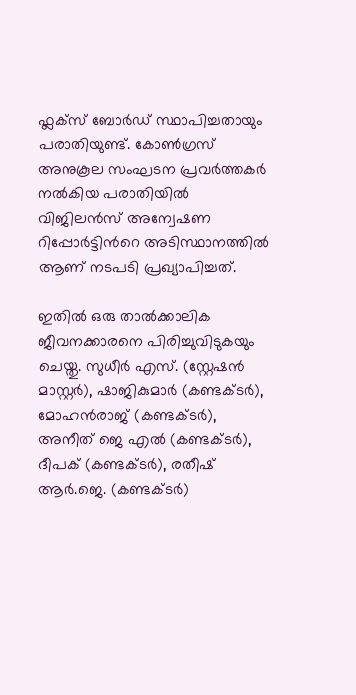ഫ്ലക്സ് ബോർഡ് സ്ഥാപിച്ചതായും പരാതിയുണ്ട്. കോൺഗ്രസ് അനുകൂല സംഘടന പ്രവർത്തകർ നൽകിയ പരാതിയിൽ വിജിലൻസ് അന്വേഷണ റിപ്പോർട്ടിൻറെ അടിസ്ഥാനത്തിൽ ആണ് നടപടി പ്രഖ്യാപിച്ചത്.

ഇതിൽ ഒരു താൽക്കാലിക ജീവനക്കാരനെ പിരിച്ചുവിടുകയും ചെയ്തു. സുധീർ എസ്. (സ്റ്റേഷൻ മാസ്റ്റർ), ഷാജികുമാർ (കണ്ടക്ടർ), മോഹൻരാജ് (കണ്ടക്ടർ), അനീത് ജെ എൽ (കണ്ടക്ടർ), ദീപക് (കണ്ടക്ടർ), രതീഷ് ആർ.ജെ. (കണ്ടക്ടർ)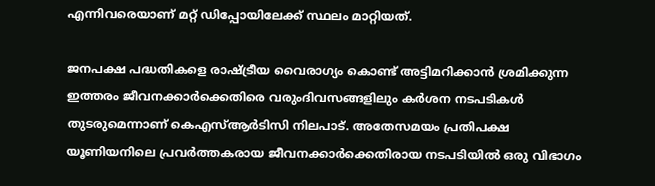എന്നിവരെയാണ് മറ്റ് ഡിപ്പോയിലേക്ക് സ്ഥലം മാറ്റിയത്.

ജനപക്ഷ പദ്ധതികളെ രാഷ്ട്രീയ വൈരാഗ്യം കൊണ്ട് അട്ടിമറിക്കാൻ ശ്രമിക്കുന്ന ഇത്തരം ജീവനക്കാർക്കെതിരെ വരുംദിവസങ്ങളിലും കർശന നടപടികൾ തുടരുമെന്നാണ് കെഎസ്ആർടിസി നിലപാട്. അതേസമയം പ്രതിപക്ഷ യൂണിയനിലെ പ്രവർത്തകരായ ജീവനക്കാർക്കെതിരായ നടപടിയിൽ ഒരു വിഭാഗം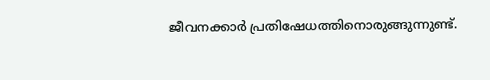ജീവനക്കാർ പ്രതിഷേധത്തിനൊരുങ്ങുന്നുണ്ട്.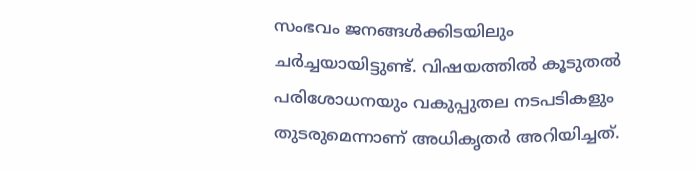സംഭവം ജനങ്ങൾക്കിടയിലും ചർച്ചയായിട്ടുണ്ട്. വിഷയത്തിൽ കൂടുതൽ പരിശോധനയും വകുപ്പുതല നടപടികളും തുടരുമെന്നാണ് അധികൃതർ അറിയിച്ചത്.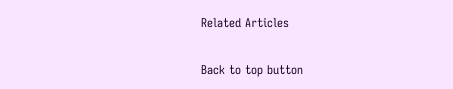Related Articles

Back to top button